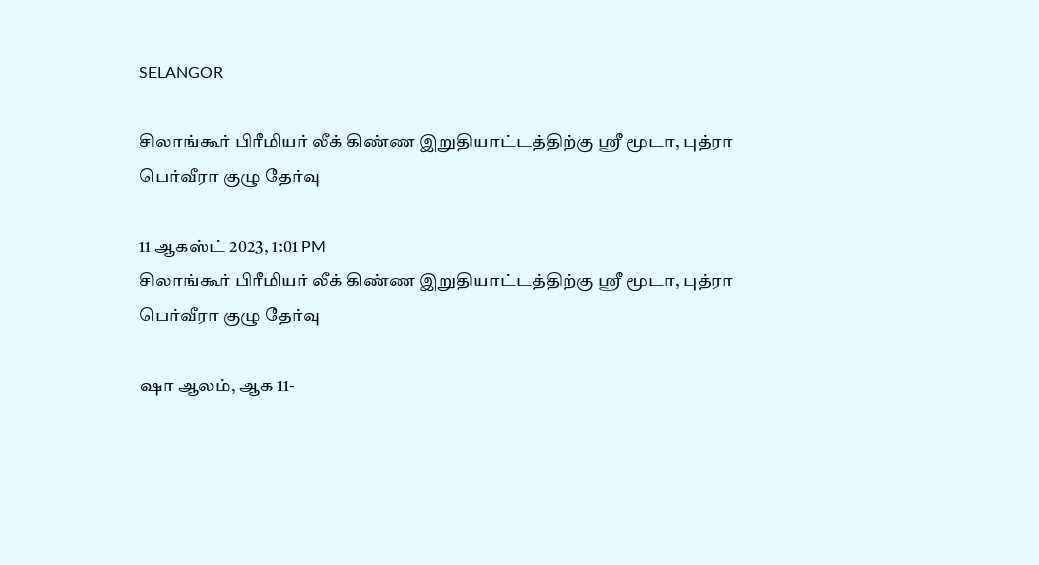SELANGOR

சிலாங்கூர் பிரீமியர் லீக் கிண்ண இறுதியாட்டத்திற்கு ஸ்ரீ மூடா, புத்ரா பெர்வீரா குழு தேர்வு

11 ஆகஸ்ட் 2023, 1:01 PM
சிலாங்கூர் பிரீமியர் லீக் கிண்ண இறுதியாட்டத்திற்கு ஸ்ரீ மூடா, புத்ரா பெர்வீரா குழு தேர்வு

ஷா ஆலம், ஆக 11-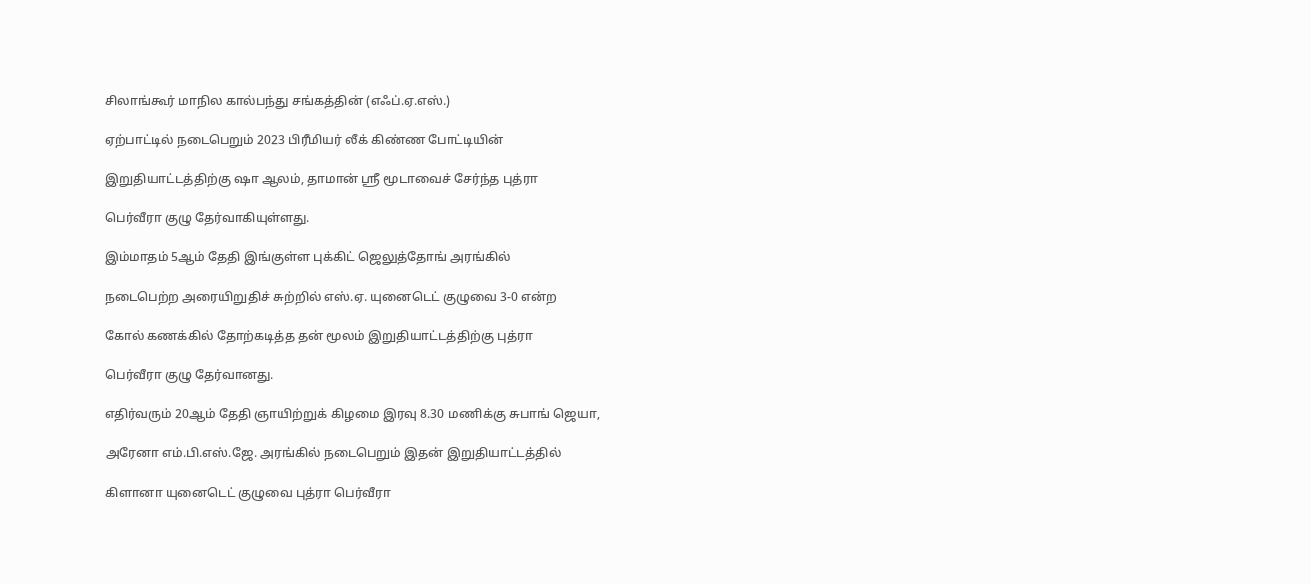சிலாங்கூர் மாநில கால்பந்து சங்கத்தின் (எஃப்.ஏ.எஸ்.)

ஏற்பாட்டில் நடைபெறும் 2023 பிரீமியர் லீக் கிண்ண போட்டியின்

இறுதியாட்டத்திற்கு ஷா ஆலம், தாமான் ஸ்ரீ மூடாவைச் சேர்ந்த புத்ரா

பெர்வீரா குழு தேர்வாகியுள்ளது.

இம்மாதம் 5ஆம் தேதி இங்குள்ள புக்கிட் ஜெலுத்தோங் அரங்கில்

நடைபெற்ற அரையிறுதிச் சுற்றில் எஸ்.ஏ. யுனைடெட் குழுவை 3-0 என்ற

கோல் கணக்கில் தோற்கடித்த தன் மூலம் இறுதியாட்டத்திற்கு புத்ரா

பெர்வீரா குழு தேர்வானது.

எதிர்வரும் 20ஆம் தேதி ஞாயிற்றுக் கிழமை இரவு 8.30 மணிக்கு சுபாங் ஜெயா,

அரேனா எம்.பி.எஸ்.ஜே. அரங்கில் நடைபெறும் இதன் இறுதியாட்டத்தில்

கிளானா யுனைடெட் குழுவை புத்ரா பெர்வீரா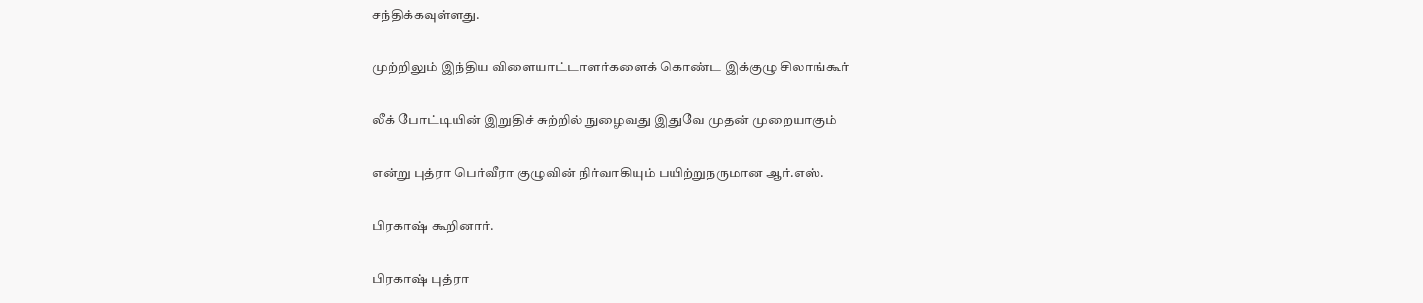சந்திக்கவுள்ளது.

முற்றிலும் இந்திய விளையாட்டாளர்களைக் கொண்ட இக்குழு சிலாங்கூர்

லீக் போட்டியின் இறுதிச் சுற்றில் நுழைவது இதுவே முதன் முறையாகும்

என்று புத்ரா பெர்வீரா குழுவின் நிர்வாகியும் பயிற்றுநருமான ஆர்.எஸ்.

பிரகாஷ் கூறினார்.

பிரகாஷ் புத்ரா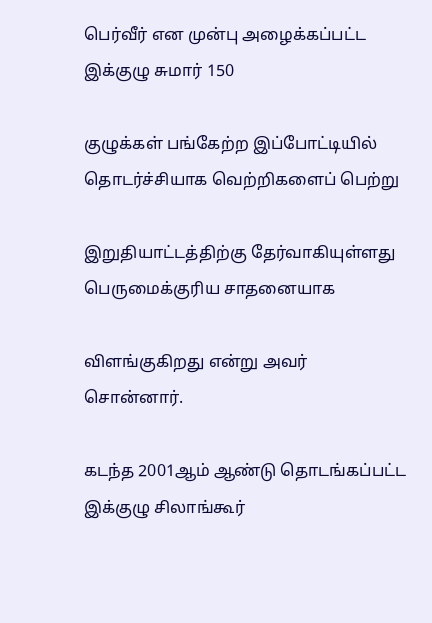பெர்வீர் என முன்பு அழைக்கப்பட்ட இக்குழு சுமார் 150

குழுக்கள் பங்கேற்ற இப்போட்டியில் தொடர்ச்சியாக வெற்றிகளைப் பெற்று

இறுதியாட்டத்திற்கு தேர்வாகியுள்ளது பெருமைக்குரிய சாதனையாக

விளங்குகிறது என்று அவர் சொன்னார்.

கடந்த 2001ஆம் ஆண்டு தொடங்கப்பட்ட இக்குழு சிலாங்கூர்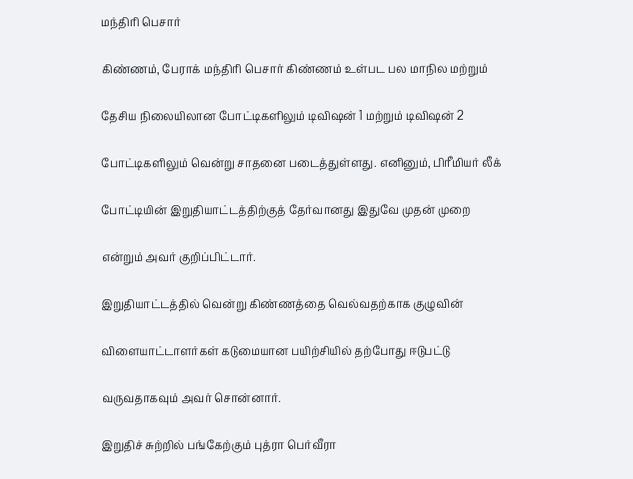மந்திரி பெசார்

கிண்ணம், பேராக் மந்திரி பெசார் கிண்ணம் உள்பட பல மாநில மற்றும்

தேசிய நிலையிலான போட்டிகளிலும் டிவிஷன் 1 மற்றும் டிவிஷன் 2

போட்டிகளிலும் வென்று சாதனை படைத்துள்ளது. எனினும், பிரீமியர் லீக்

போட்டியின் இறுதியாட்டத்திற்குத் தேர்வானது இதுவே முதன் முறை

என்றும் அவர் குறிப்பிட்டார்.

இறுதியாட்டத்தில் வென்று கிண்ணத்தை வெல்வதற்காக குழுவின்

விளையாட்டாளர்கள் கடுமையான பயிற்சியில் தற்போது ஈடுபட்டு

வருவதாகவும் அவர் சொன்னார்.

இறுதிச் சுற்றில் பங்கேற்கும் புத்ரா பெர்வீரா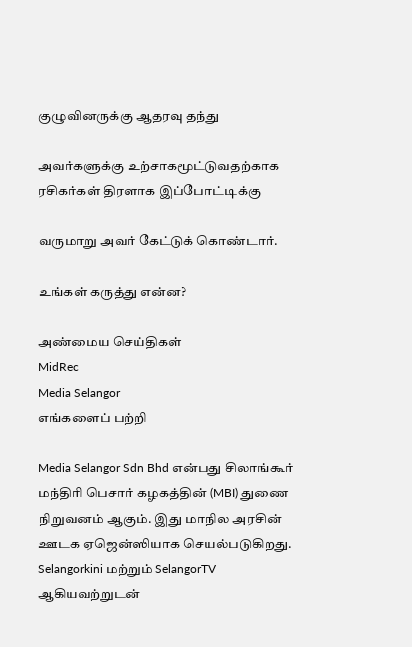குழுவினருக்கு ஆதரவு தந்து

அவர்களுக்கு உற்சாகமூட்டுவதற்காக ரசிகர்கள் திரளாக இப்போட்டிக்கு

வருமாறு அவர் கேட்டுக் கொண்டார்.

உங்கள் கருத்து என்ன?

அண்மைய செய்திகள்
MidRec
Media Selangor
எங்களைப் பற்றி

Media Selangor Sdn Bhd என்பது சிலாங்கூர் மந்திரி பெசார் கழகத்தின் (MBI) துணை நிறுவனம் ஆகும். இது மாநில அரசின் ஊடக ஏஜென்ஸியாக செயல்படுகிறது. Selangorkini மற்றும் SelangorTV ஆகியவற்றுடன்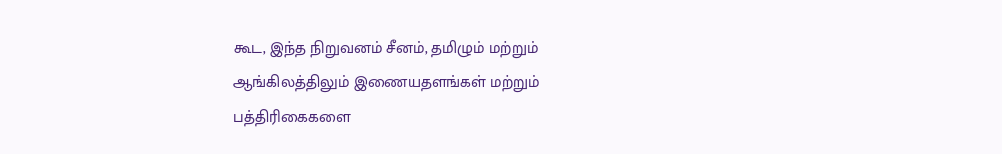கூட, இந்த நிறுவனம் சீனம், தமிழும் மற்றும் ஆங்கிலத்திலும் இணையதளங்கள் மற்றும் பத்திரிகைகளை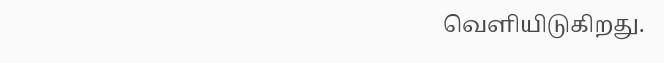வெளியிடுகிறது.